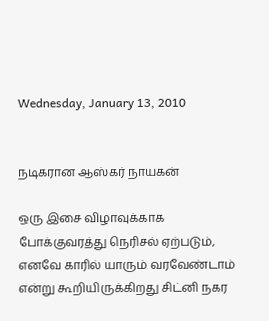Wednesday, January 13, 2010


நடிகரான ஆஸ்கர் நாயகன்

ஒரு இசை விழாவுக்காக போக்குவரத்து நெரிசல் ஏற்படும், எனவே காரில் யாரும் வரவேண்டாம் என்று கூறியிருக்கிறது சிட்னி நகர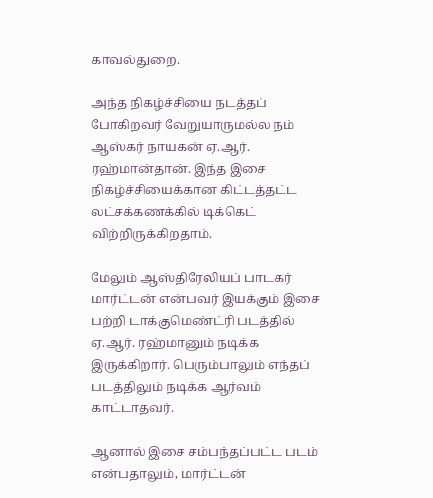காவல்துறை.

அந்த நிகழ்ச்சியை நடத்தப் போகிறவர் வேறுயாருமல்ல நம் ஆஸ்கர் நாயகன் ஏ.ஆர். ரஹ்மான்தான். இந்த இசை நிகழ்ச்சியைக்கான கிட்டத்தட்ட லட்சக்கணக்கில் டிக்கெட் விற்றிருக்கிறதாம்.

மேலும் ஆஸ்திரேலியப் பாடகர் மார்ட்டன் என்பவர் இயக்கும் இசை பற்றி டாக்குமெண்ட்ரி படத்தில் ஏ.ஆர். ரஹ்மானும் நடிக்க இருக்கிறார். பெரும்பாலும் எந்தப் படத்திலும் நடிக்க ஆர்வம் காட்டாதவர்.

ஆனால் இசை சம்பந்தப்பட்ட படம் என்பதாலும், மார்ட்டன்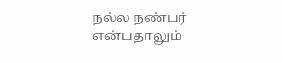நல்ல நண்பர் என்பதாலும்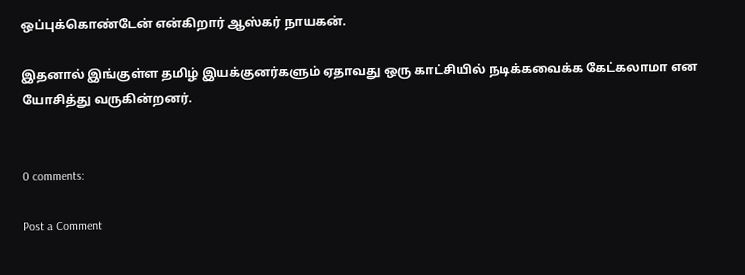ஒப்புக்கொண்டேன் என்கிறார் ஆஸ்கர் நாயகன்.

இதனால் இங்குள்ள தமிழ் இயக்குனர்களும் ஏதாவது ஒரு காட்சியில் நடிக்கவைக்க கேட்கலாமா என யோசித்து வருகின்றனர்.


0 comments:

Post a Comment